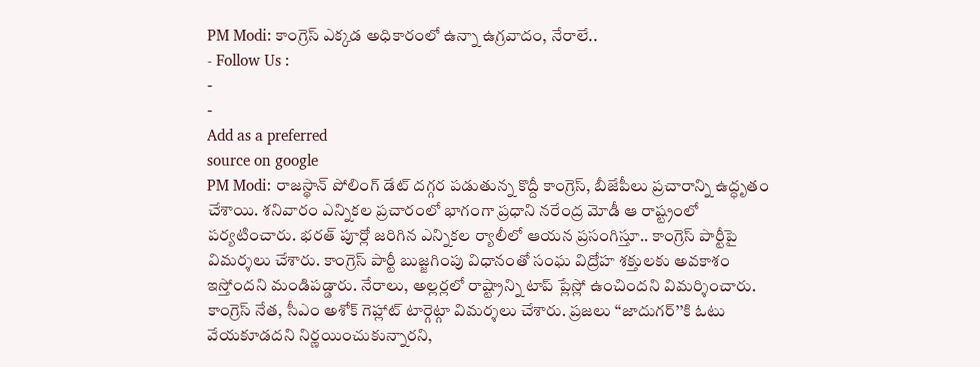PM Modi: కాంగ్రెస్ ఎక్కడ అధికారంలో ఉన్నా ఉగ్రవాదం, నేరాలే..
- Follow Us :
-
-
Add as a preferred
source on google
PM Modi: రాజస్థాన్ పోలింగ్ డేట్ దగ్గర పడుతున్న కొద్దీ కాంగ్రెస్, బీజేపీలు ప్రచారాన్ని ఉద్ధృతం చేశాయి. శనివారం ఎన్నికల ప్రచారంలో భాగంగా ప్రధాని నరేంద్ర మోడీ ఆ రాష్ట్రంలో పర్యటించారు. భరత్ పూర్లో జరిగిన ఎన్నికల ర్యాలీలో ఆయన ప్రసంగిస్తూ.. కాంగ్రెస్ పార్టీపై విమర్శలు చేశారు. కాంగ్రెస్ పార్టీ బుజ్జగింపు విధానంతో సంఘ విద్రోహ శక్తులకు అవకాశం ఇస్తోందని మండిపడ్డారు. నేరాలు, అల్లర్లలో రాష్ట్రాన్ని టాప్ ప్లేస్లో ఉంచిందని విమర్శించారు.
కాంగ్రెస్ నేత, సీఎం అశోక్ గెహ్లాట్ టార్గెట్గా విమర్శలు చేశారు. ప్రజలు ‘‘జాదుగర్’’కి ఓటు వేయకూడదని నిర్ణయించుకున్నారని,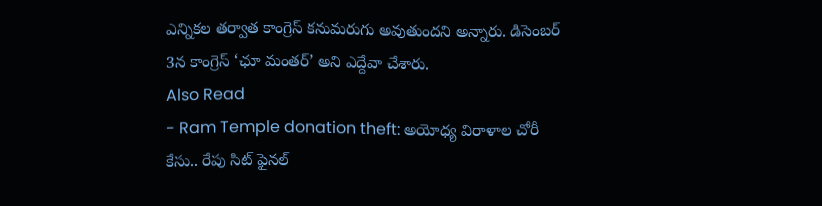ఎన్నికల తర్వాత కాంగ్రెస్ కనుమరుగు అవుతుందని అన్నారు. డిసెంబర్ 3న కాంగ్రెస్ ‘ఛూ మంతర్’ అని ఎద్దేవా చేశారు.
Also Read
- Ram Temple donation theft: అయోధ్య విరాళాల చోరీ కేసు.. రేపు సిట్ ఫైనల్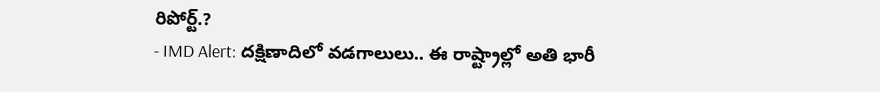రిపోర్ట్.?
- IMD Alert: దక్షిణాదిలో వడగాలులు.. ఈ రాష్ట్రాల్లో అతి భారీ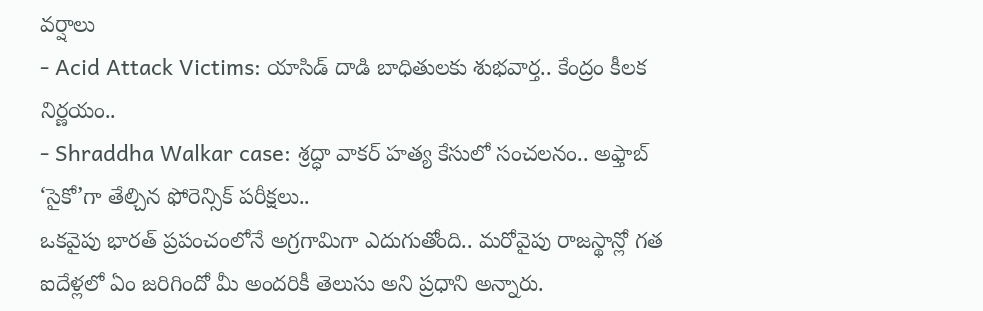వర్షాలు
- Acid Attack Victims: యాసిడ్ దాడి బాధితులకు శుభవార్త.. కేంద్రం కీలక నిర్ణయం..
- Shraddha Walkar case: శ్రద్ధా వాకర్ హత్య కేసులో సంచలనం.. అఫ్తాబ్ ‘సైకో’గా తేల్చిన ఫోరెన్సిక్ పరీక్షలు..
ఒకవైపు భారత్ ప్రపంచంలోనే అగ్రగామిగా ఎదుగుతోంది.. మరోవైపు రాజస్థాన్లో గత ఐదేళ్లలో ఏం జరిగిందో మీ అందరికీ తెలుసు అని ప్రధాని అన్నారు.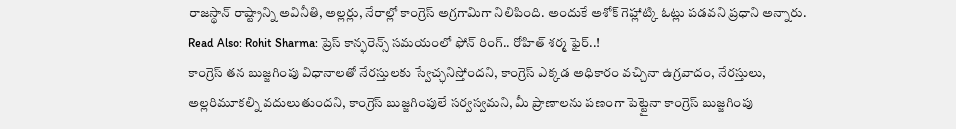రాజస్థాన్ రాష్ట్రాన్ని అవినీతి, అల్లర్లు, నేరాల్లో కాంగ్రెస్ అగ్రగామిగా నిలిపింది. అందుకే అశోక్ గెహ్లాట్కి ఓట్లు పడవని ప్రధాని అన్నారు.
Read Also: Rohit Sharma: ప్రెస్ కాన్ఫరెన్స్ సమయంలో ఫోన్ రింగ్.. రోహిత్ శర్మ ఫైర్..!
కాంగ్రెస్ తన బుజ్జగింపు విధానాలతో నేరస్తులకు స్వేచ్ఛనిస్తోందని, కాంగ్రెస్ ఎక్కడ అధికారం వచ్చినా ఉగ్రవాదం, నేరస్తులు, అల్లరిమూకల్ని వదులుతుందని, కాంగ్రెస్ బుజ్జగింపులే సర్వస్వమని, మీ ప్రాణాలను పణంగా పెట్టైనా కాంగ్రెస్ బుజ్జగింపు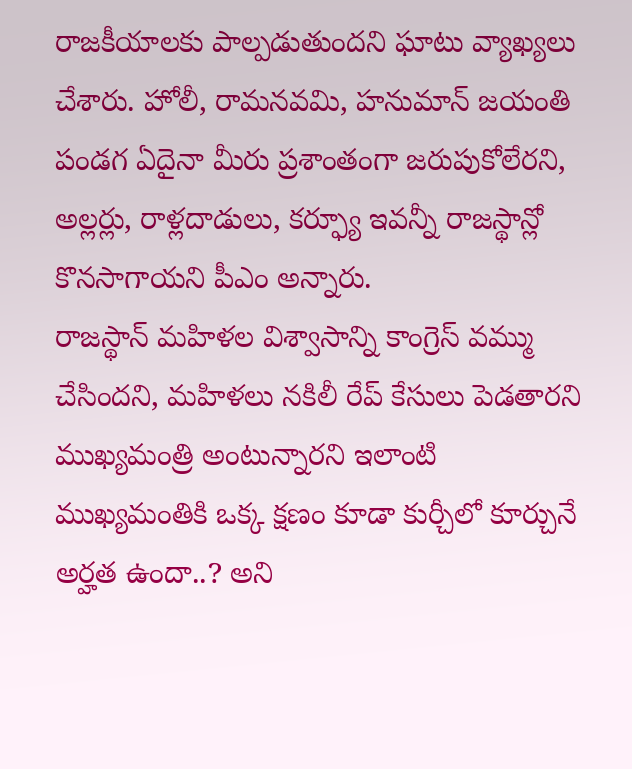రాజకీయాలకు పాల్పడుతుందని ఘాటు వ్యాఖ్యలు చేశారు. హోలీ, రామనవమి, హనుమాన్ జయంతి పండగ ఏదైనా మీరు ప్రశాంతంగా జరుపుకోలేరని, అల్లర్లు, రాళ్లదాడులు, కర్ఫ్యూ ఇవన్నీ రాజస్థాన్లో కొనసాగాయని పీఎం అన్నారు.
రాజస్థాన్ మహిళల విశ్వాసాన్ని కాంగ్రెస్ వమ్ము చేసిందని, మహిళలు నకిలీ రేప్ కేసులు పెడతారని ముఖ్యమంత్రి అంటున్నారని ఇలాంటి ముఖ్యమంతికి ఒక్క క్షణం కూడా కుర్చీలో కూర్చునే అర్హత ఉందా..? అని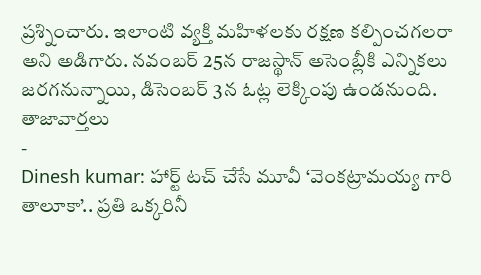ప్రశ్నించారు. ఇలాంటి వ్యక్తి మహిళలకు రక్షణ కల్పించగలరా అని అడిగారు. నవంబర్ 25న రాజస్థాన్ అసెంబ్లీకి ఎన్నికలు జరగనున్నాయి, డిసెంబర్ 3న ఓట్ల లెక్కింపు ఉండనుంది.
తాజావార్తలు
-
Dinesh kumar: హార్ట్ టచ్ చేసే మూవీ ‘వెంకట్రామయ్య గారి తాలూకా’.. ప్రతి ఒక్కరినీ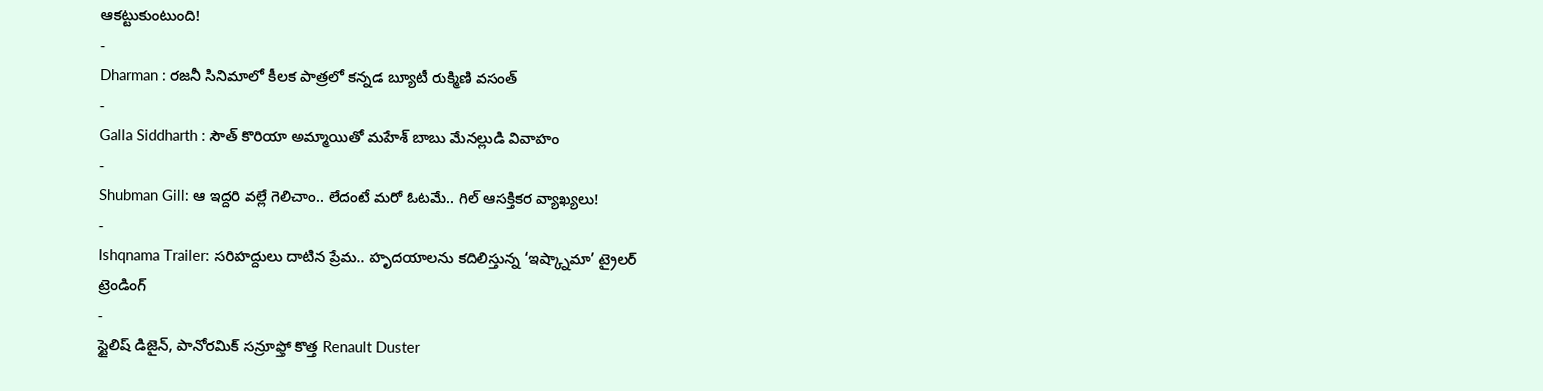ఆకట్టుకుంటుంది!
-
Dharman : రజనీ సినిమాలో కీలక పాత్రలో కన్నడ బ్యూటీ రుక్మిణి వసంత్
-
Galla Siddharth : సౌత్ కొరియా అమ్మాయితో మహేశ్ బాబు మేనల్లుడి వివాహం
-
Shubman Gill: ఆ ఇద్దరి వల్లే గెలిచాం.. లేదంటే మరో ఓటమే.. గిల్ ఆసక్తికర వ్యాఖ్యలు!
-
Ishqnama Trailer: సరిహద్దులు దాటిన ప్రేమ.. హృదయాలను కదిలిస్తున్న ‘ఇష్క్నామా’ ట్రైలర్
ట్రెండింగ్
-
స్టైలిష్ డిజైన్, పానోరమిక్ సన్రూఫ్తో కొత్త Renault Duster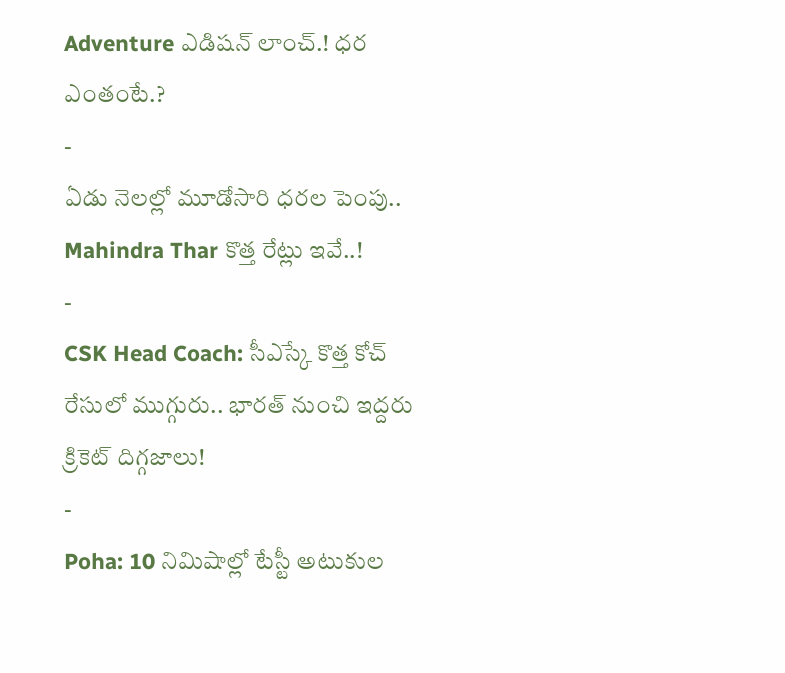Adventure ఎడిషన్ లాంచ్.! ధర ఎంతంటే.?
-
ఏడు నెలల్లో మూడోసారి ధరల పెంపు.. Mahindra Thar కొత్త రేట్లు ఇవే..!
-
CSK Head Coach: సీఎస్కే కొత్త కోచ్ రేసులో ముగ్గురు.. భారత్ నుంచి ఇద్దరు క్రికెట్ దిగ్గజాలు!
-
Poha: 10 నిమిషాల్లో టేస్టీ అటుకుల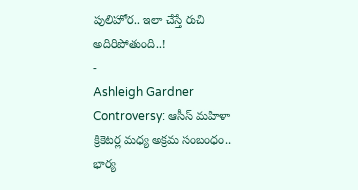పులిహోర.. ఇలా చేస్తే రుచి అదిరిపోతుంది..!
-
Ashleigh Gardner Controversy: ఆసీస్ మహిళా క్రికెటర్ల మధ్య అక్రమ సంబంధం.. భార్య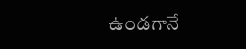ఉండగానే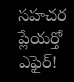సహచర ప్లేయర్తో ఎఫైర్!